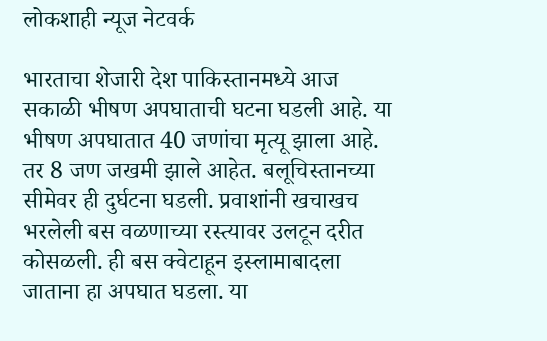लोकशाही न्यूज नेटवर्क

भारताचा शेजारी देश पाकिस्तानमध्ये आज सकाळी भीषण अपघाताची घटना घडली आहे. या भीषण अपघातात 40 जणांचा मृत्यू झाला आहे. तर 8 जण जखमी झाले आहेत. बलूचिस्तानच्या सीमेवर ही दुर्घटना घडली. प्रवाशांनी खचाखच भरलेली बस वळणाच्या रस्त्यावर उलटून दरीत कोसळली. ही बस क्वेटाहून इस्लामाबादला जाताना हा अपघात घडला. या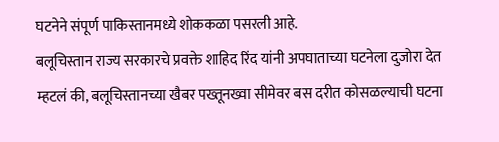घटनेने संपूर्ण पाकिस्तानमध्ये शोककळा पसरली आहे.
बलूचिस्तान राज्य सरकारचे प्रवक्ते शाहिद रिंद यांनी अपघाताच्या घटनेला दुजोरा देत म्हटलं की, बलूचिस्तानच्या खैबर पख्तूनख्वा सीमेवर बस दरीत कोसळल्याची घटना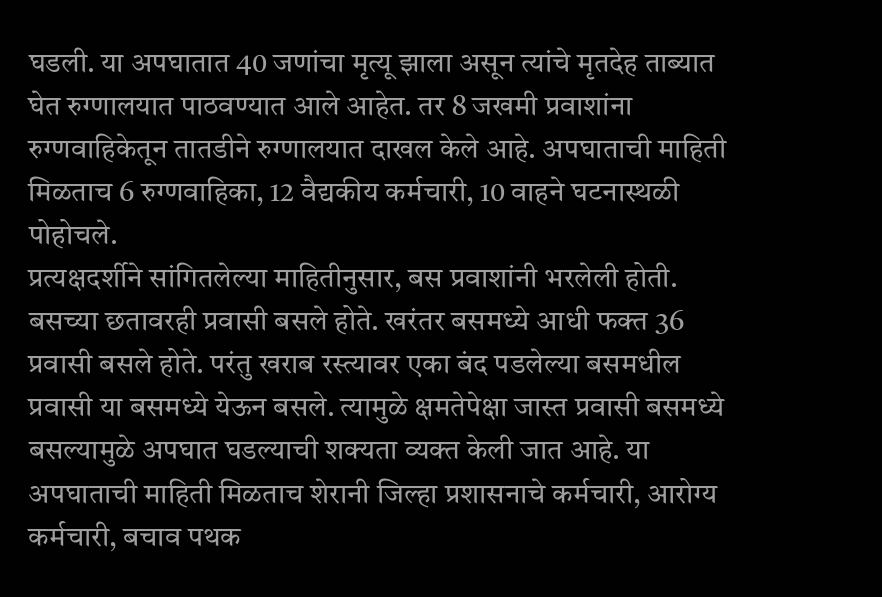घडली. या अपघातात 40 जणांचा मृत्यू झाला असून त्यांचे मृतदेह ताब्यात घेत रुग्णालयात पाठवण्यात आले आहेत. तर 8 जखमी प्रवाशांना रुग्णवाहिकेतून तातडीने रुग्णालयात दाखल केले आहे. अपघाताची माहिती मिळताच 6 रुग्णवाहिका, 12 वैद्यकीय कर्मचारी, 10 वाहने घटनास्थळी पोहोचले.
प्रत्यक्षदर्शीने सांगितलेल्या माहितीनुसार, बस प्रवाशांनी भरलेली होती. बसच्या छतावरही प्रवासी बसले होते. खरंतर बसमध्ये आधी फक्त 36 प्रवासी बसले होते. परंतु खराब रस्त्यावर एका बंद पडलेल्या बसमधील प्रवासी या बसमध्ये येऊन बसले. त्यामुळे क्षमतेपेक्षा जास्त प्रवासी बसमध्ये बसल्यामुळे अपघात घडल्याची शक्यता व्यक्त केली जात आहे. या अपघाताची माहिती मिळताच शेरानी जिल्हा प्रशासनाचे कर्मचारी, आरोग्य कर्मचारी, बचाव पथक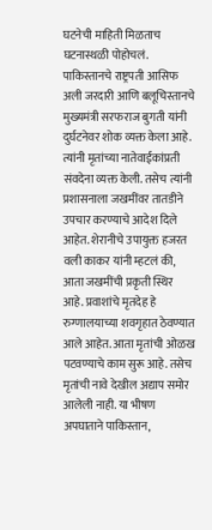घटनेची माहिती मिळताच घटनास्थळी पोहोचलं.
पाकिस्तानचे राष्ट्रपती आसिफ अली जरदारी आणि बलूचिस्तानचे मुख्यमंत्री सरफराज बुगती यांनी दुर्घटनेवर शोक व्यक्त केला आहे. त्यांनी मृतांच्या नातेवाईकांप्रती संवदेना व्यक्त केली. तसेच त्यांनी प्रशासनाला जखमींवर तातडीने उपचार करण्याचे आदेश दिले आहेत. शेरानीचे उपायुक्त हजरत वली काकर यांनी म्हटलं की, आता जखमींची प्रकृती स्थिर आहे. प्रवाशांचे मृतदेह हे रुग्णालयाच्या शवगृहात ठेवण्यात आले आहेत. आता मृतांची ओळख पटवण्याचे काम सुरू आहे. तसेच मृतांची नावे देखील अद्याप समोर आलेली नाही. या भीषण अपघाताने पाकिस्तान,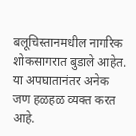बलूचिस्तानमधील नागरिक शोकसागरात बुडाले आहेत. या अपघातानंतर अनेक जण हळहळ व्यक्त करत आहे.